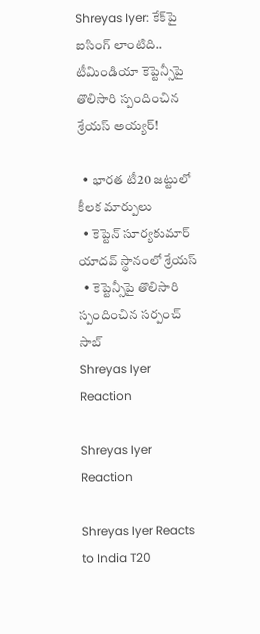Shreyas Iyer: కేక్‌పై ఐసింగ్ లాంటిది.. టీమిండియా కెప్టెన్సీపై తొలిసారి స్పందించిన శ్రేయస్ అయ్యర్!

  • భారత టీ20 జట్టులో కీలక మార్పులు
  • కెప్టెన్ సూర్యకుమార్ యాదవ్ స్థానంలో శ్రేయస్
  • కెప్టెన్సీపై తొలిసారి స్పందించిన సర్పంచ్ సాబ్
Shreyas Iyer Reaction

Shreyas Iyer Reaction

Shreyas Iyer Reacts to India T20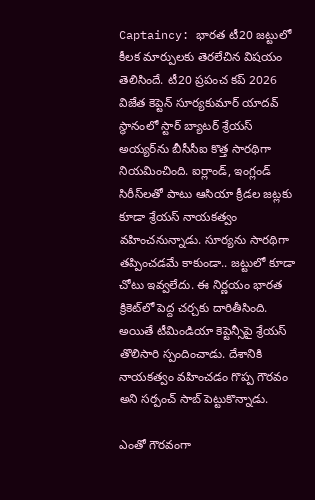Captaincy: భారత టీ20 జట్టులో కీలక మార్పులకు తెరలేచిన విషయం తెలిసిందే. టీ20 ప్రపంచ కప్ 2026 విజేత కెప్టెన్ సూర్యకుమార్ యాదవ్ స్థానంలో స్టార్ బ్యాటర్ శ్రేయస్ అయ్యర్‌ను బీసీసీఐ కొత్త సారథిగా నియమించింది. ఐర్లాండ్, ఇంగ్లండ్ సిరీస్‌లతో పాటు ఆసియా క్రీడల జట్లకు కూడా శ్రేయస్ నాయకత్వం వహించనున్నాడు. సూర్యను సారథిగా తప్పించడమే కాకుండా.. జట్టులో కూడా చోటు ఇవ్వలేదు. ఈ నిర్ణయం భారత క్రికెట్‌లో పెద్ద చర్చకు దారితీసింది. అయితే టీమిండియా కెప్టెన్సీపై శ్రేయస్ తొలిసారి స్పందించాడు. దేశానికి నాయకత్వం వహించడం గొప్ప గౌరవం అని సర్పంచ్ సాబ్ పెట్టుకొన్నాడు.

ఎంతో గౌరవంగా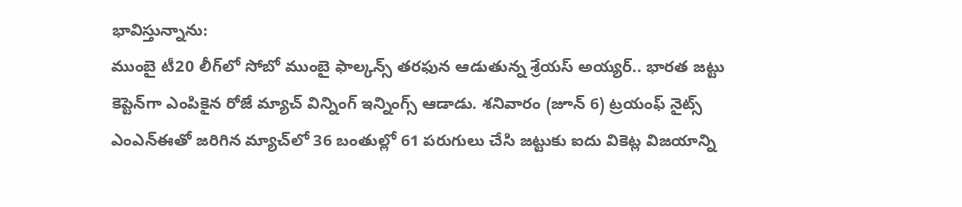భావిస్తున్నాను:
ముంబై టీ20 లీగ్‌లో సోబో ముంబై ఫాల్కన్స్ తరఫున ఆడుతున్న శ్రేయస్ అయ్యర్.. భారత జట్టు కెప్టెన్‌గా ఎంపికైన రోజే మ్యాచ్ విన్నింగ్ ఇన్నింగ్స్ ఆడాడు. శనివారం (జూన్ 6) ట్రయంఫ్ నైట్స్ ఎంఎన్‌ఈతో జరిగిన మ్యాచ్‌లో 36 బంతుల్లో 61 పరుగులు చేసి జట్టుకు ఐదు వికెట్ల విజయాన్ని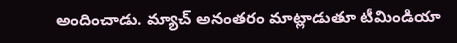అందించాడు. మ్యాచ్ అనంతరం మాట్లాడుతూ టీమిండియా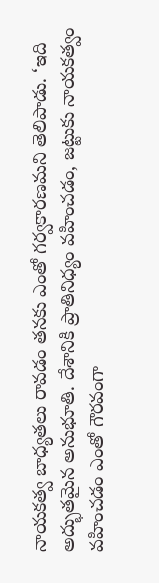నాయకత్వ బాధ్యతలు రావడం తనకు ఎంతో గర్వకారణమని తెలిపాడు. ‘ఇది అద్భుతమైన అనుభూతి. దేశానికి ప్రాతినిధ్యం వహించడం, జట్టుకు నాయకత్వం వహించడం ఎంతో గౌరవంగా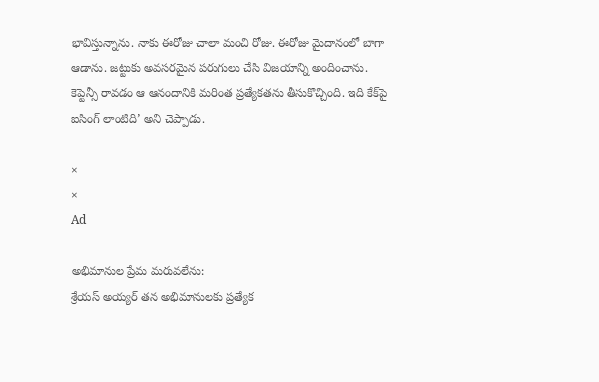భావిస్తున్నాను. నాకు ఈరోజు చాలా మంచి రోజు. ఈరోజు మైదానంలో బాగా ఆడాను. జట్టుకు అవసరమైన పరుగులు చేసి విజయాన్ని అందించాను. కెప్టెన్సీ రావడం ఆ ఆనందానికి మరింత ప్రత్యేకతను తీసుకొచ్చింది. ఇది కేక్‌పై ఐసింగ్‌ లాంటిది’ అని చెప్పాడు.

×
×
Ad

అభిమానుల ప్రేమ మరువలేను:
శ్రేయస్ అయ్యర్ తన అభిమానులకు ప్రత్యేక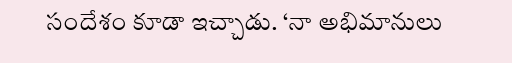సందేశం కూడా ఇచ్చాడు. ‘నా అభిమానులు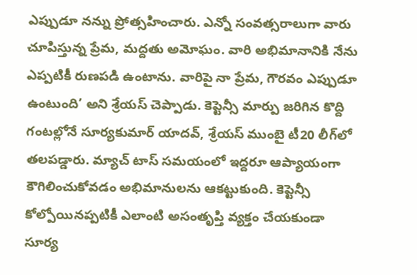ఎప్పుడూ నన్ను ప్రోత్సహించారు. ఎన్నో సంవత్సరాలుగా వారు చూపిస్తున్న ప్రేమ, మద్దతు అమోఘం. వారి అభిమానానికి నేను ఎప్పటికీ రుణపడి ఉంటాను. వారిపై నా ప్రేమ, గౌరవం ఎప్పుడూ ఉంటుంది’ అని శ్రేయస్ చెప్పాడు. కెప్టెన్సీ మార్పు జరిగిన కొద్ది గంటల్లోనే సూర్యకుమార్ యాదవ్, శ్రేయస్ ముంబై టీ20 లీగ్‌లో తలపడ్డారు. మ్యాచ్ టాస్ సమయంలో ఇద్దరూ ఆప్యాయంగా కౌగిలించుకోవడం అభిమానులను ఆకట్టుకుంది. కెప్టెన్సీ కోల్పోయినప్పటికీ ఎలాంటి అసంతృప్తి వ్యక్తం చేయకుండా సూర్య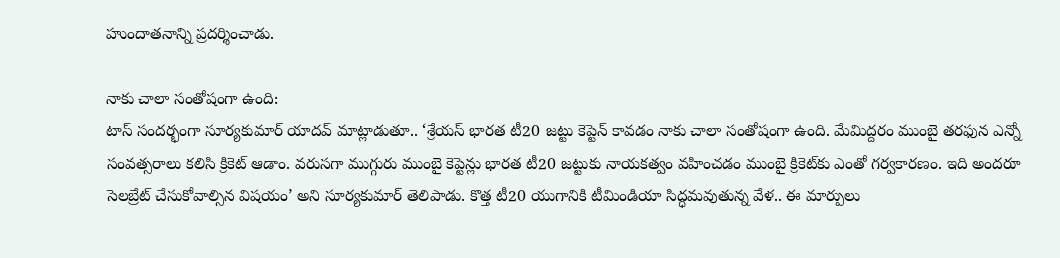హుందాతనాన్ని ప్రదర్శించాడు.

నాకు చాలా సంతోషంగా ఉంది:
టాస్ సందర్భంగా సూర్యకుమార్ యాదవ్ మాట్లాడుతూ.. ‘శ్రేయస్ భారత టీ20 జట్టు కెప్టెన్ కావడం నాకు చాలా సంతోషంగా ఉంది. మేమిద్దరం ముంబై తరఫున ఎన్నో సంవత్సరాలు కలిసి క్రికెట్ ఆడాం. వరుసగా ముగ్గురు ముంబై కెప్టెన్లు భారత టీ20 జట్టుకు నాయకత్వం వహించడం ముంబై క్రికెట్‌కు ఎంతో గర్వకారణం. ఇది అందరూ సెలబ్రేట్ చేసుకోవాల్సిన విషయం’ అని సూర్యకుమార్ తెలిపాడు. కొత్త టీ20 యుగానికి టీమిండియా సిద్ధమవుతున్న వేళ.. ఈ మార్పులు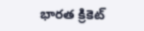భారత క్రికెట్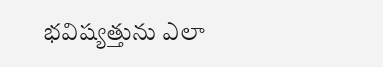భవిష్యత్తును ఎలా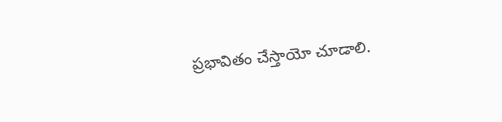ప్రభావితం చేస్తాయో చూడాలి.